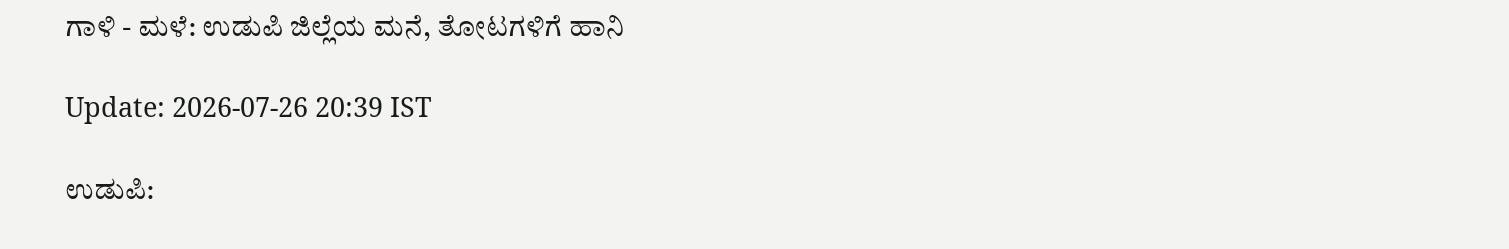ಗಾಳಿ - ಮಳೆ: ಉಡುಪಿ ಜಿಲ್ಲೆಯ ಮನೆ, ತೋಟಗಳಿಗೆ ಹಾನಿ

Update: 2026-07-26 20:39 IST

ಉಡುಪಿ: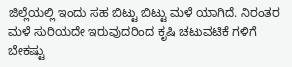ಜಿಲ್ಲೆಯಲ್ಲಿ ಇಂದು ಸಹ ಬಿಟ್ಟು ಬಿಟ್ಟು ಮಳೆ ಯಾಗಿದೆ. ನಿರಂತರ ಮಳೆ ಸುರಿಯದೇ ಇರುವುದರಿಂದ ಕೃಷಿ ಚಟುವಟಿಕೆ ಗಳಿಗೆ ಬೇಕಷ್ಟು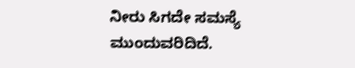ನೀರು ಸಿಗದೇ ಸಮಸ್ಯೆ ಮುಂದುವರಿದಿದೆ.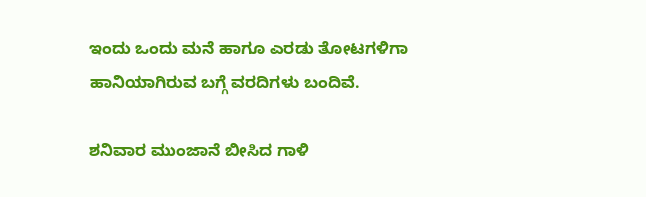ಇಂದು ಒಂದು ಮನೆ ಹಾಗೂ ಎರಡು ತೋಟಗಳಿಗಾ ಹಾನಿಯಾಗಿರುವ ಬಗ್ಗೆ ವರದಿಗಳು ಬಂದಿವೆ.

ಶನಿವಾರ ಮುಂಜಾನೆ ಬೀಸಿದ ಗಾಳಿ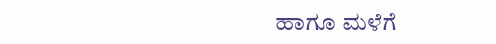ಹಾಗೂ ಮಳೆಗೆ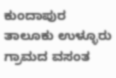ಕುಂದಾಪುರ ತಾಲೂಕು ಉಳ್ಳೂರು ಗ್ರಾಮದ ವಸಂತ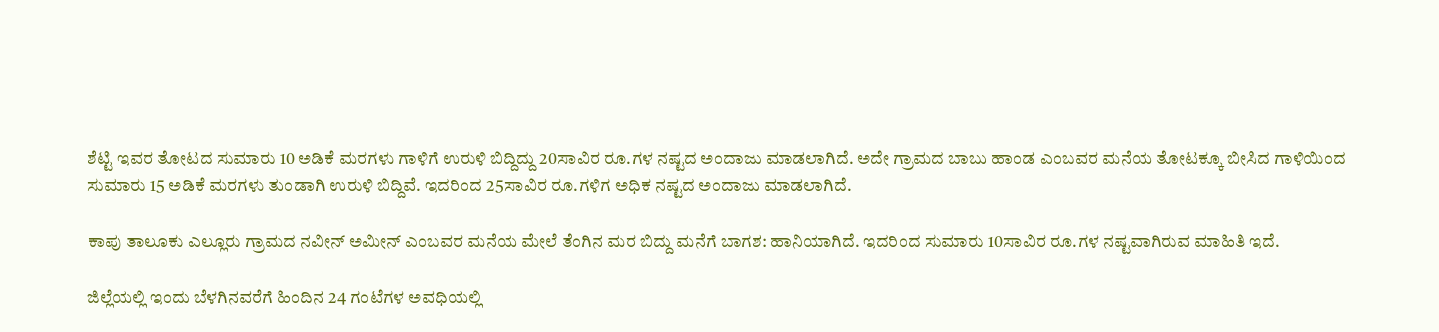ಶೆಟ್ಟಿ ಇವರ ತೋಟದ ಸುಮಾರು 10 ಅಡಿಕೆ ಮರಗಳು ಗಾಳಿಗೆ ಉರುಳಿ ಬಿದ್ದಿದ್ದು 20ಸಾವಿರ ರೂ.ಗಳ ನಷ್ಟದ ಅಂದಾಜು ಮಾಡಲಾಗಿದೆ. ಅದೇ ಗ್ರಾಮದ ಬಾಬು ಹಾಂಡ ಎಂಬವರ ಮನೆಯ ತೋಟಕ್ಕೂ ಬೀಸಿದ ಗಾಳಿಯಿಂದ ಸುಮಾರು 15 ಅಡಿಕೆ ಮರಗಳು ತುಂಡಾಗಿ ಉರುಳಿ ಬಿದ್ದಿವೆ. ಇದರಿಂದ 25ಸಾವಿರ ರೂ.ಗಳಿಗ ಅಧಿಕ ನಷ್ಟದ ಅಂದಾಜು ಮಾಡಲಾಗಿದೆ.

ಕಾಪು ತಾಲೂಕು ಎಲ್ಲೂರು ಗ್ರಾಮದ ನವೀನ್ ಅಮೀನ್ ಎಂಬವರ ಮನೆಯ ಮೇಲೆ ತೆಂಗಿನ ಮರ ಬಿದ್ದು ಮನೆಗೆ ಬಾಗಶ: ಹಾನಿಯಾಗಿದೆ. ಇದರಿಂದ ಸುಮಾರು 10ಸಾವಿರ ರೂ.ಗಳ ನಷ್ಟವಾಗಿರುವ ಮಾಹಿತಿ ಇದೆ.

ಜಿಲ್ಲೆಯಲ್ಲಿ ಇಂದು ಬೆಳಗಿನವರೆಗೆ ಹಿಂದಿನ 24 ಗಂಟೆಗಳ ಅವಧಿಯಲ್ಲಿ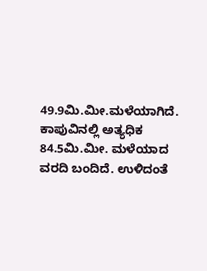49.9ಮಿ.ಮೀ.ಮಳೆಯಾಗಿದೆ. ಕಾಪುವಿನಲ್ಲಿ ಅತ್ಯಧಿಕ 84.5ಮಿ.ಮೀ. ಮಳೆಯಾದ ವರದಿ ಬಂದಿದೆ. ಉಳಿದಂತೆ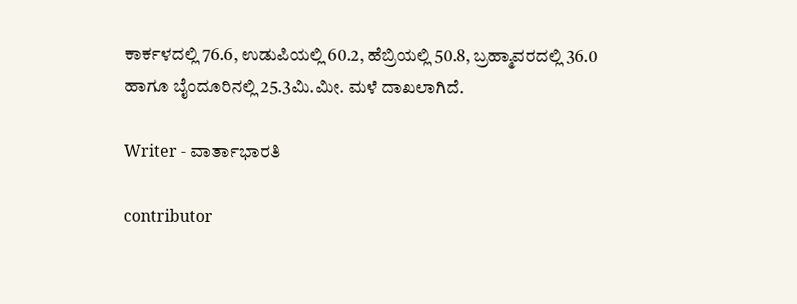ಕಾರ್ಕಳದಲ್ಲಿ 76.6, ಉಡುಪಿಯಲ್ಲಿ 60.2, ಹೆಬ್ರಿಯಲ್ಲಿ 50.8, ಬ್ರಹ್ಮಾವರದಲ್ಲಿ 36.0 ಹಾಗೂ ಬೈಂದೂರಿನಲ್ಲಿ 25.3ಮಿ.ಮೀ. ಮಳೆ ದಾಖಲಾಗಿದೆ.

Writer - ವಾರ್ತಾಭಾರತಿ

contributor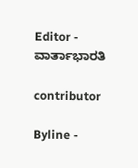Editor - ವಾರ್ತಾಭಾರತಿ

contributor

Byline -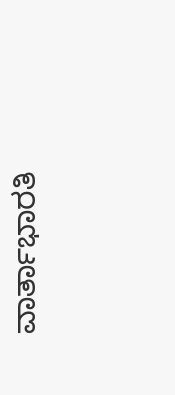ವಾರ್ತಾಭಾರತಿ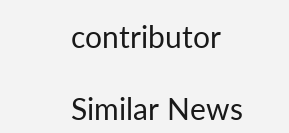contributor

Similar News